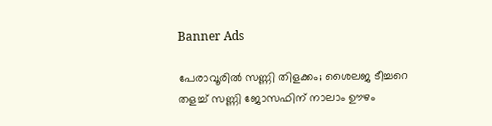Banner Ads

പേരാവൂരിൽ സണ്ണി തിളക്കം; ശൈലജ ടീച്ചറെ തളച്ച് സണ്ണി ജോസഫിന് നാലാം ഊഴം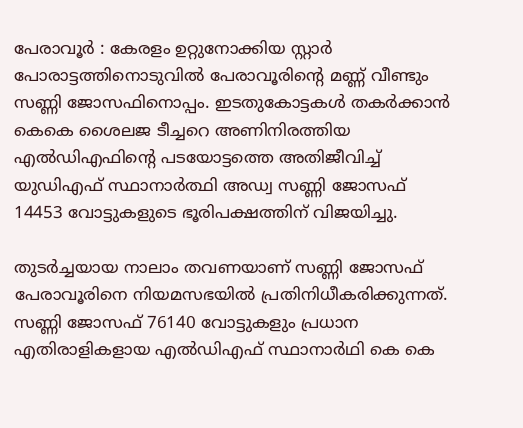പേരാവൂർ : കേരളം ഉറ്റുനോക്കിയ സ്റ്റാർ പോരാട്ടത്തിനൊടുവിൽ പേരാവൂരിന്റെ മണ്ണ് വീണ്ടും സണ്ണി ജോസഫിനൊപ്പം. ഇടതുകോട്ടകൾ തകർക്കാൻ കെകെ ശൈലജ ടീച്ചറെ അണിനിരത്തിയ എൽഡിഎഫിന്റെ പടയോട്ടത്തെ അതിജീവിച്ച് യുഡിഎഫ് സ്ഥാനാർത്ഥി അഡ്വ സണ്ണി ജോസഫ് 14453 വോട്ടുകളുടെ ഭൂരിപക്ഷത്തിന് വിജയിച്ചു.

തുടർച്ചയായ നാലാം തവണയാണ് സണ്ണി ജോസഫ് പേരാവൂരിനെ നിയമസഭയിൽ പ്രതിനിധീകരിക്കുന്നത്. സണ്ണി ജോസഫ് 76140 വോട്ടുകളും പ്രധാന എതിരാളികളായ എൽഡിഎഫ് സ്ഥാനാര്‍ഥി കെ കെ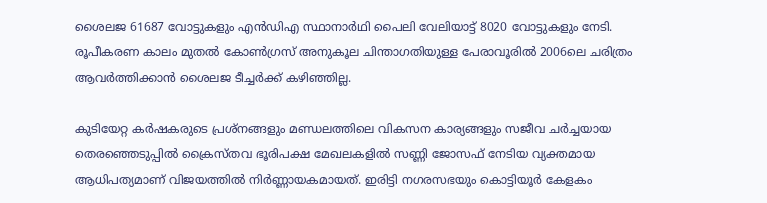ശൈലജ 61687 വോട്ടുകളും എൻഡിഎ സ്ഥാനാര്‍ഥി പൈലി വേലിയാട്ട് 8020 വോട്ടുകളും നേടി. രൂപീകരണ കാലം മുതൽ കോൺഗ്രസ് അനുകൂല ചിന്താഗതിയുള്ള പേരാവൂരിൽ 2006ലെ ചരിത്രം ആവർത്തിക്കാൻ ശൈലജ ടീച്ചർക്ക് കഴിഞ്ഞില്ല.

കുടിയേറ്റ കർഷകരുടെ പ്രശ്നങ്ങളും മണ്ഡലത്തിലെ വികസന കാര്യങ്ങളും സജീവ ചർച്ചയായ തെരഞ്ഞെടുപ്പിൽ ക്രൈസ്തവ ഭൂരിപക്ഷ മേഖലകളിൽ സണ്ണി ജോസഫ് നേടിയ വ്യക്തമായ ആധിപത്യമാണ് വിജയത്തിൽ നിർണ്ണായകമായത്. ഇരിട്ടി നഗരസഭയും കൊട്ടിയൂർ കേളകം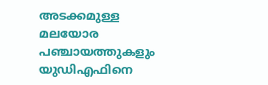അടക്കമുള്ള മലയോര പഞ്ചായത്തുകളും യുഡിഎഫിനെ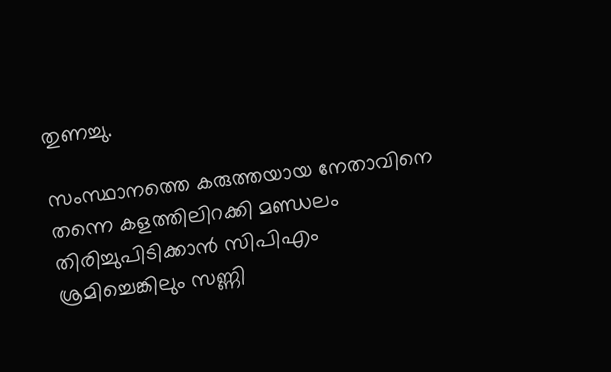തുണച്ചു.

സംസ്ഥാനത്തെ കരുത്തയായ നേതാവിനെ തന്നെ കളത്തിലിറക്കി മണ്ഡലം തിരിച്ചുപിടിക്കാൻ സിപിഎം ശ്രമിച്ചെങ്കിലും സണ്ണി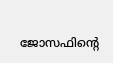ജോസഫിന്റെ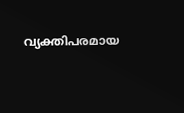വ്യക്തിപരമായ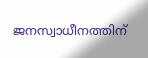ജനസ്വാധീനത്തിന്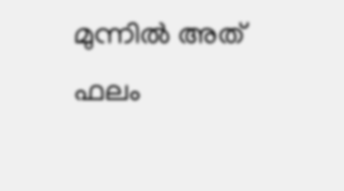മുന്നിൽ അത് ഫലം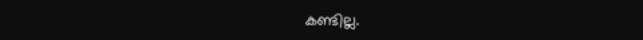കണ്ടില്ല.